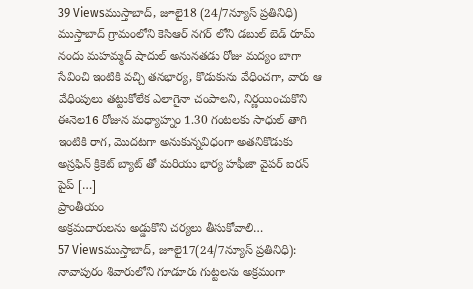39 Viewsముస్తాబాద్, జూలై18 (24/7న్యూస్ ప్రతినిధి) ముస్తాబాద్ గ్రామంలోని కెసిఆర్ నగర్ లోని డబుల్ బెడ్ రూమ్ నందు మహమ్మద్ షాదుల్ అనునతడు రోజు మద్యం బాగా సేవించి ఇంటికి వచ్చి తనభార్య, కొడుకును వేధించగా, వారు ఆ వేధింపులు తట్టుకోలేక ఎలాగైనా చంపాలని, నిర్ణయించుకొని ఈనెల16 రోజున మధ్యాహ్నం 1.30 గంటలకు సాధుల్ తాగి ఇంటికి రాగ, మొదటగా అనుకున్నవిధంగా అతనికొడుకు అస్రఫిన్ క్రికెట్ బ్యాట్ తో మరియు భార్య హఫీజా వైపర్ ఐరన్ పైప్ […]
ప్రాంతీయం
అక్రమదారులను అడ్డుకొని చర్యలు తీసుకోవాలి…
57 Viewsముస్తాబాద్, జూలై17(24/7న్యూస్ ప్రతినిధి): నావాపురం శివారులోని గూడూరు గుట్టలను అక్రమంగా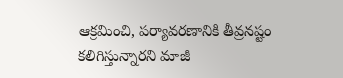ఆక్రమించి, పర్యావరణానికి తీవ్రనష్టం కలిగిస్తున్నారని మాజీ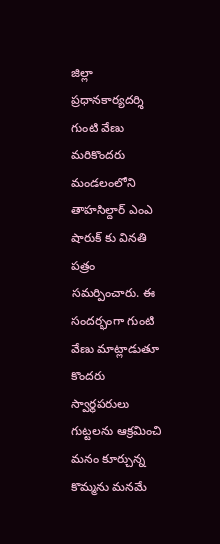జిల్లా ప్రధానకార్యదర్శి గుంటి వేణు మరికొందరు మండలంలోని తాహసిల్దార్ ఎంఎ షారుక్ కు వినతి పత్రం సమర్పించారు. ఈ సందర్భంగా గుంటి వేణు మాట్లాడుతూ కొందరు స్వార్థపరులు గుట్టలను ఆక్రమించి మనం కూర్చున్న కొమ్మను మనమే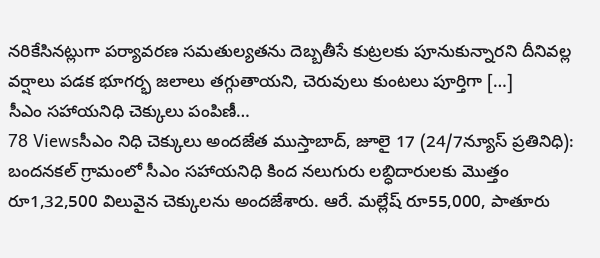నరికేసినట్లుగా పర్యావరణ సమతుల్యతను దెబ్బతీసే కుట్రలకు పూనుకున్నారని దీనివల్ల వర్షాలు పడక భూగర్భ జలాలు తగ్గుతాయని, చెరువులు కుంటలు పూర్తిగా […]
సీఎం సహాయనిధి చెక్కులు పంపిణీ…
78 Viewsసీఎం నిధి చెక్కులు అందజేత ముస్తాబాద్, జూలై 17 (24/7న్యూస్ ప్రతినిధి): బందనకల్ గ్రామంలో సీఎం సహాయనిధి కింద నలుగురు లబ్ధిదారులకు మొత్తం రూ1,32,500 విలువైన చెక్కులను అందజేశారు. ఆరే. మల్లేష్ రూ55,000, పాతూరు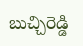బుచ్చిరెడ్డి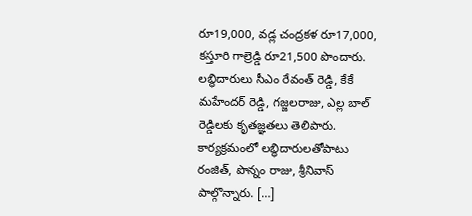రూ19,000, వడ్ల చంద్రకళ రూ17,000, కస్తూరి గాల్రెడ్డి రూ21,500 పొందారు. లబ్ధిదారులు సీఎం రేవంత్ రెడ్డి, కేకే మహేందర్ రెడ్డి, గజ్జలరాజు, ఎల్ల బాల్ రెడ్డిలకు కృతజ్ఞతలు తెలిపారు. కార్యక్రమంలో లబ్ధిదారులతోపాటు రంజిత్, పొన్నం రాజు, శ్రీనివాస్ పాల్గొన్నారు. […]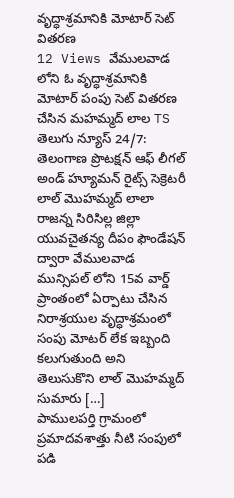వృద్ధాశ్రమానికి మోటార్ సెట్ వితరణ
12 Views వేములవాడ లోని ఓ వృద్ధాశ్రమానికి మోటార్ పంపు సెట్ వితరణ చేసిన మహమ్మద్ లాల TS తెలుగు న్యూస్ 24/7: తెలంగాణ ప్రొటక్షన్ ఆఫ్ లీగల్ అండ్ హ్యూమన్ రైట్స్ సెక్రెటరీ లాల్ మొహమ్మద్ లాలా రాజన్న సిరిసిల్ల జిల్లా యువచైతన్య దీపం ఫౌండేషన్ ద్వారా వేములవాడ మున్సిపల్ లోని 15వ వార్డ్ ప్రాంతంలో ఏర్పాటు చేసిన నిరాశ్రయుల వృద్ధాశ్రమంలో సంపు మోటర్ లేక ఇబ్బంది కలుగుతుంది అని తెలుసుకొని లాల్ మొహమ్మద్ సుమారు […]
పాములపర్తి గ్రామంలో ప్రమాదవశాత్తు నీటి సంపులో పడి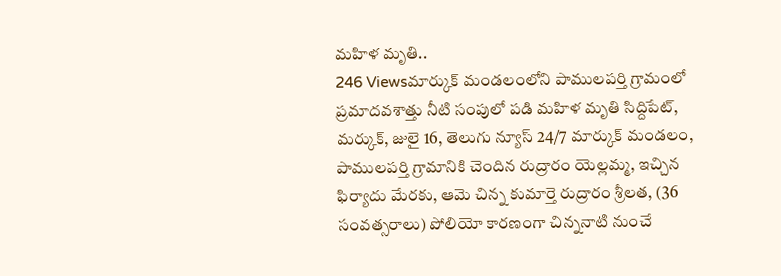మహిళ మృతి..
246 Viewsమార్కుక్ మండలంలోని పాములపర్తి గ్రామంలో ప్రమాదవశాత్తు నీటి సంపులో పడి మహిళ మృతి సిద్దిపేట్, మర్కుక్, జులై 16, తెలుగు న్యూస్ 24/7 మార్కుక్ మండలం, పాములపర్తి గ్రామానికి చెందిన రుద్రారం యెల్లమ్మ, ఇచ్చిన ఫిర్యాదు మేరకు, ఆమె చిన్న కుమార్తె రుద్రారం శ్రీలత, (36 సంవత్సరాలు) పోలియో కారణంగా చిన్ననాటి నుంచే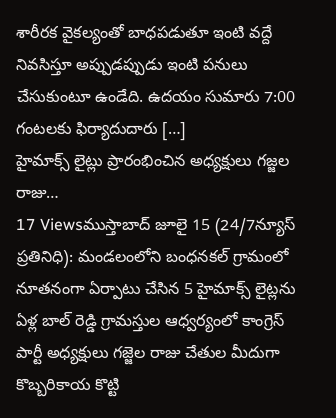శారీరక వైకల్యంతో బాధపడుతూ ఇంటి వద్దే నివసిస్తూ అప్పుడప్పుడు ఇంటి పనులు చేసుకుంటూ ఉండేది. ఉదయం సుమారు 7:00 గంటలకు ఫిర్యాదుదారు […]
హైమాక్స్ లైట్లు ప్రారంభించిన అధ్యక్షులు గజ్జల రాజు…
17 Viewsముస్తాబాద్ జూలై 15 (24/7న్యూస్ ప్రతినిధి): మండలంలోని బంధనకల్ గ్రామంలో నూతనంగా ఏర్పాటు చేసిన 5 హైమాక్స్ లైట్లను ఏళ్ల బాల్ రెడ్డి గ్రామస్తుల ఆధ్వర్యంలో కాంగ్రెస్ పార్టీ అధ్యక్షులు గజ్జెల రాజు చేతుల మీదుగా కొబ్బరికాయ కొట్టి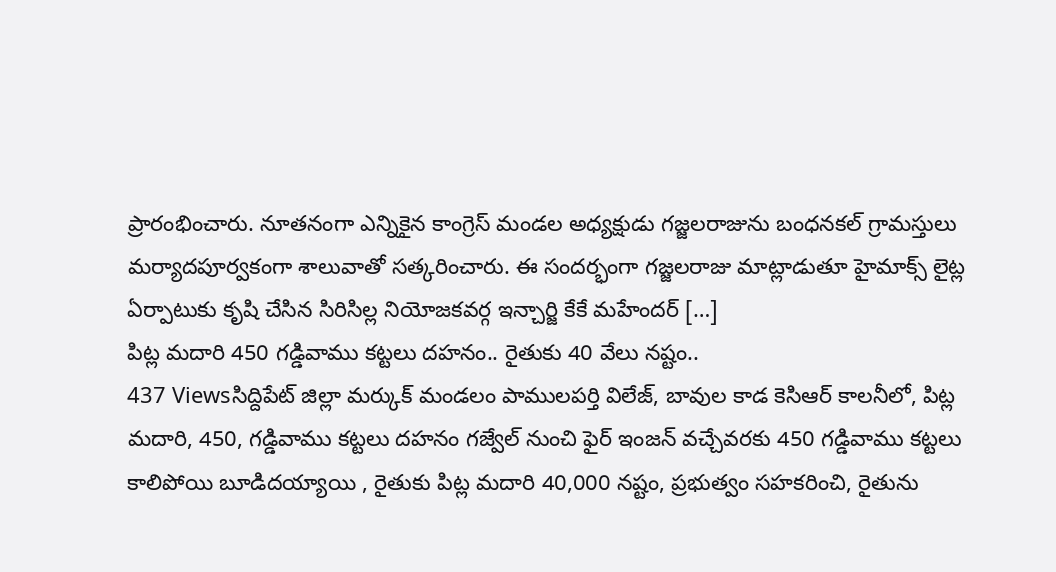ప్రారంభించారు. నూతనంగా ఎన్నికైన కాంగ్రెస్ మండల అధ్యక్షుడు గజ్జలరాజును బంధనకల్ గ్రామస్తులు మర్యాదపూర్వకంగా శాలువాతో సత్కరించారు. ఈ సందర్భంగా గజ్జలరాజు మాట్లాడుతూ హైమాక్స్ లైట్ల ఏర్పాటుకు కృషి చేసిన సిరిసిల్ల నియోజకవర్గ ఇన్చార్జి కేకే మహేందర్ […]
పిట్ల మదారి 450 గడ్డివాము కట్టలు దహనం.. రైతుకు 40 వేలు నష్టం..
437 Viewsసిద్దిపేట్ జిల్లా మర్కుక్ మండలం పాములపర్తి విలేజ్, బావుల కాడ కెసిఆర్ కాలనీలో, పిట్ల మదారి, 450, గడ్డివాము కట్టలు దహనం గజ్వేల్ నుంచి ఫైర్ ఇంజన్ వచ్చేవరకు 450 గడ్డివాము కట్టలు కాలిపోయి బూడిదయ్యాయి , రైతుకు పిట్ల మదారి 40,000 నష్టం, ప్రభుత్వం సహకరించి, రైతును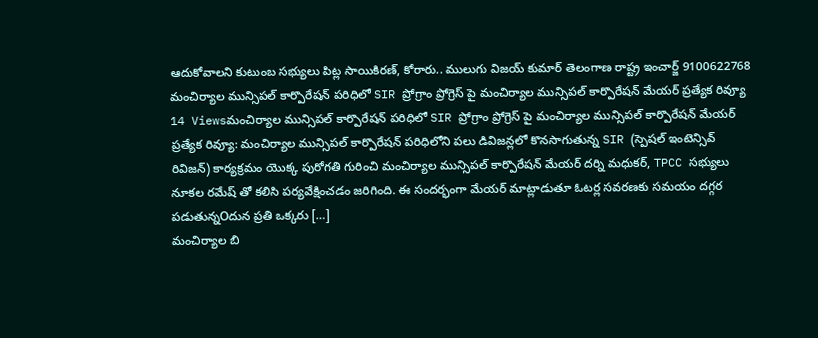ఆదుకోవాలని కుటుంబ సభ్యులు పిట్ల సాయికిరణ్, కోరారు.. ములుగు విజయ్ కుమార్ తెలంగాణ రాష్ట్ర ఇంచార్జ్ 9100622768
మంచిర్యాల మున్సిపల్ కార్పొరేషన్ పరిధిలో SIR ప్రోగ్రాం ప్రోగ్రెస్ పై మంచిర్యాల మున్సిపల్ కార్పొరేషన్ మేయర్ ప్రత్యేక రివ్యూ
14 Viewsమంచిర్యాల మున్సిపల్ కార్పొరేషన్ పరిధిలో SIR ప్రోగ్రాం ప్రోగ్రెస్ పై మంచిర్యాల మున్సిపల్ కార్పొరేషన్ మేయర్ ప్రత్యేక రివ్యూ: మంచిర్యాల మున్సిపల్ కార్పొరేషన్ పరిధిలోని పలు డివిజన్లలో కొనసాగుతున్న SIR (స్పెషల్ ఇంటెన్సివ్ రివిజన్) కార్యక్రమం యొక్క పురోగతి గురించి మంచిర్యాల మున్సిపల్ కార్పొరేషన్ మేయర్ దర్ని మధుకర్, TPCC సభ్యులు నూకల రమేష్ తో కలిసి పర్యవేక్షించడం జరిగింది. ఈ సందర్భంగా మేయర్ మాట్లాడుతూ ఓటర్ల సవరణకు సమయం దగ్గర పడుతున్నOదున ప్రతి ఒక్కరు […]
మంచిర్యాల బి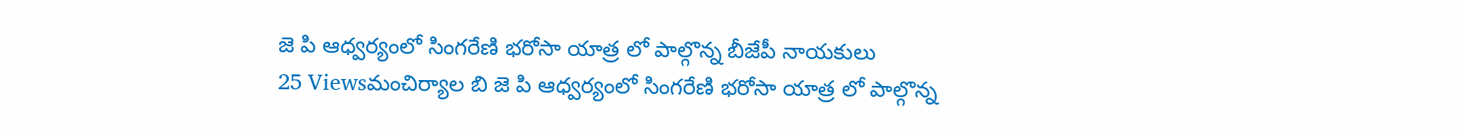జె పి ఆధ్వర్యంలో సింగరేణి భరోసా యాత్ర లో పాల్గొన్న బీజేపీ నాయకులు
25 Viewsమంచిర్యాల బి జె పి ఆధ్వర్యంలో సింగరేణి భరోసా యాత్ర లో పాల్గొన్న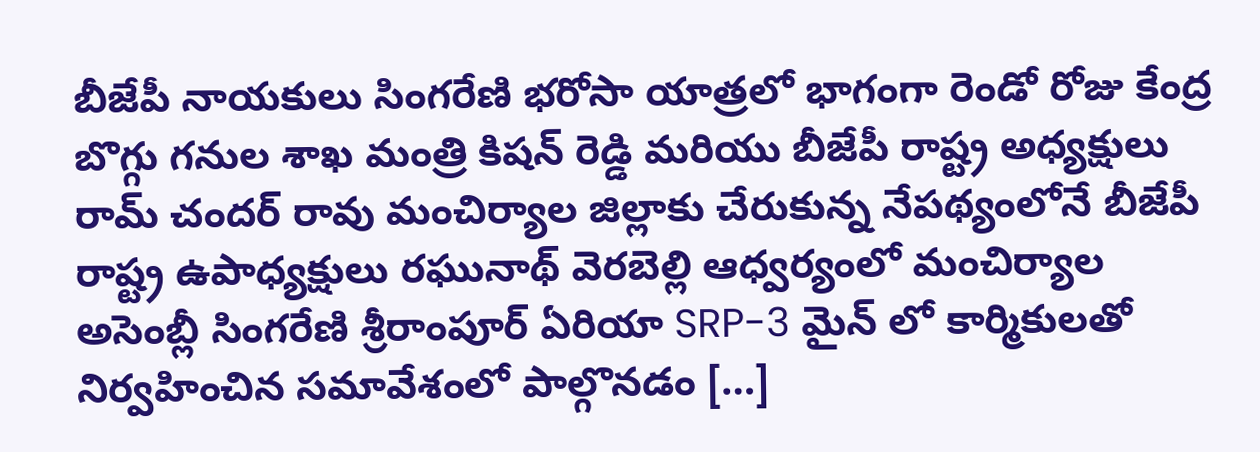బీజేపీ నాయకులు సింగరేణి భరోసా యాత్రలో భాగంగా రెండో రోజు కేంద్ర బొగ్గు గనుల శాఖ మంత్రి కిషన్ రెడ్డి మరియు బీజేపీ రాష్ట్ర అధ్యక్షులు రామ్ చందర్ రావు మంచిర్యాల జిల్లాకు చేరుకున్న నేపథ్యంలోనే బీజేపీ రాష్ట్ర ఉపాధ్యక్షులు రఘునాథ్ వెరబెల్లి ఆధ్వర్యంలో మంచిర్యాల అసెంబ్లీ సింగరేణి శ్రీరాంపూర్ ఏరియా SRP-3 మైన్ లో కార్మికులతో నిర్వహించిన సమావేశంలో పాల్గొనడం […]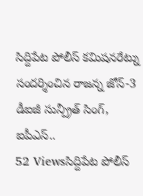సిద్దిపేట పోలీస్ కమిషనరేట్ను సందర్శించిన రాజన్న జోన్-3 డీఐజీ సున్ప్రీత్ సింగ్, ఐపీఎస్..
52 Viewsసిద్దిపేట పోలీస్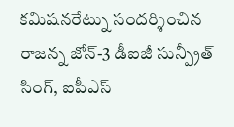కమిషనరేట్ను సందర్శించిన రాజన్న జోన్-3 డీఐజీ సున్ప్రీత్ సింగ్, ఐపీఎస్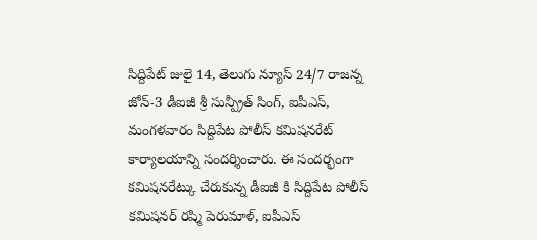సిద్దిపేట్ జులై 14, తెలుగు న్యూస్ 24/7 రాజన్న జోన్-3 డీఐజీ శ్రీ సున్ప్రీత్ సింగ్, ఐపీఎస్, మంగళవారం సిద్దిపేట పోలీస్ కమిషనరేట్ కార్యాలయాన్ని సందర్శించారు. ఈ సందర్భంగా కమిషనరేట్కు చేరుకున్న డీఐజీ కి సిద్దిపేట పోలీస్ కమిషనర్ రష్మి పెరుమాళ్, ఐపీఎస్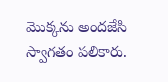మొక్కను అందజేసి స్వాగతం పలికారు.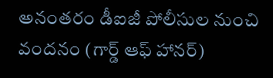అనంతరం డీఐజీ పోలీసుల నుంచి వందనం (గార్డ్ ఆఫ్ హానర్)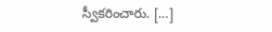స్వీకరించారు. […]